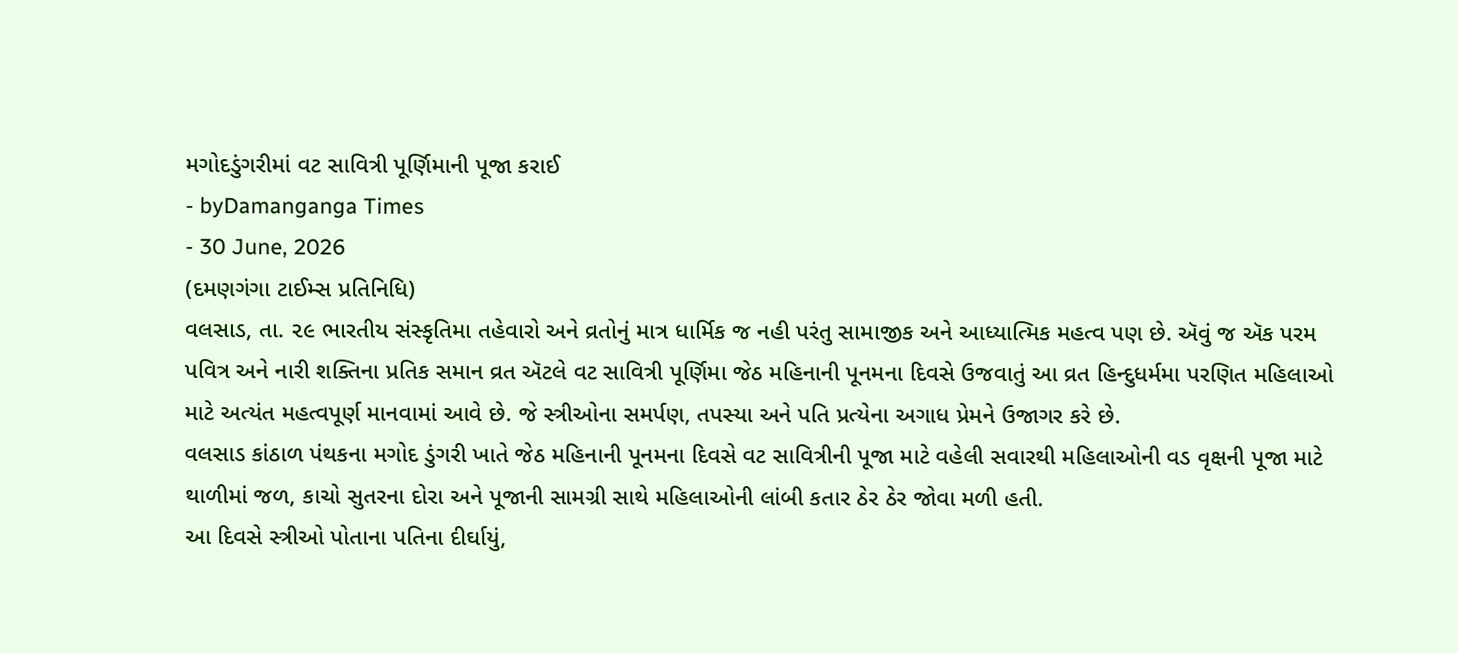મગોદડુંગરીમાં વટ સાવિત્રી પૂર્ણિમાની પૂજા કરાઈ
- byDamanganga Times
- 30 June, 2026
(દમણગંગા ટાઈમ્સ પ્રતિનિધિ)
વલસાડ, તા. ૨૯ ભારતીય સંસ્કૃતિમા તહેવારો અને વ્રતોનું માત્ર ધાર્મિક જ નહી પરંતુ સામાજીક અને આધ્યાત્મિક મહત્વ પણ છે. ઍવું જ ઍક પરમ પવિત્ર અને નારી શક્તિના પ્રતિક સમાન વ્રત ઍટલે વટ સાવિત્રી પૂર્ણિમા જેઠ મહિનાની પૂનમના દિવસે ઉજવાતું આ વ્રત હિન્દુધર્મમા પરણિત મહિલાઓ માટે અત્યંત મહત્વપૂર્ણ માનવામાં આવે છે. જે સ્ત્રીઓના સમર્પણ, તપસ્યા અને પતિ પ્રત્યેના અગાધ પ્રેમને ઉજાગર કરે છે.
વલસાડ કાંઠાળ પંથકના મગોદ ડુંગરી ખાતે જેઠ મહિનાની પૂનમના દિવસે વટ સાવિત્રીની પૂજા માટે વહેલી સવારથી મહિલાઓની વડ વૃક્ષની પૂજા માટે થાળીમાં જળ, કાચો સુતરના દોરા અને પૂજાની સામગ્રી સાથે મહિલાઓની લાંબી કતાર ઠેર ઠેર જોવા મળી હતી.
આ દિવસે સ્ત્રીઓ પોતાના પતિના દીર્ઘાયું,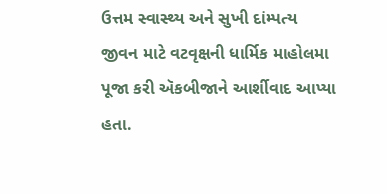ઉત્તમ સ્વાસ્થ્ય અને સુખી દાંમ્પત્ય જીવન માટે વટવૃક્ષની ધાર્મિક માહોલમા પૂજા કરી ઍકબીજાને આર્શીવાદ આપ્યા હતા.